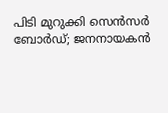പിടി മുറുക്കി സെൻസർ ബോർഡ്; ജനനായകൻ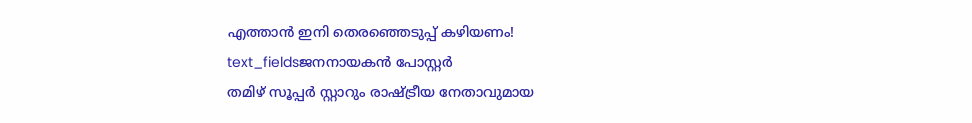എത്താൻ ഇനി തെരഞ്ഞെടുപ്പ് കഴിയണം!
text_fieldsജനനായകൻ പോസ്റ്റർ
തമിഴ് സൂപ്പർ സ്റ്റാറും രാഷ്ട്രീയ നേതാവുമായ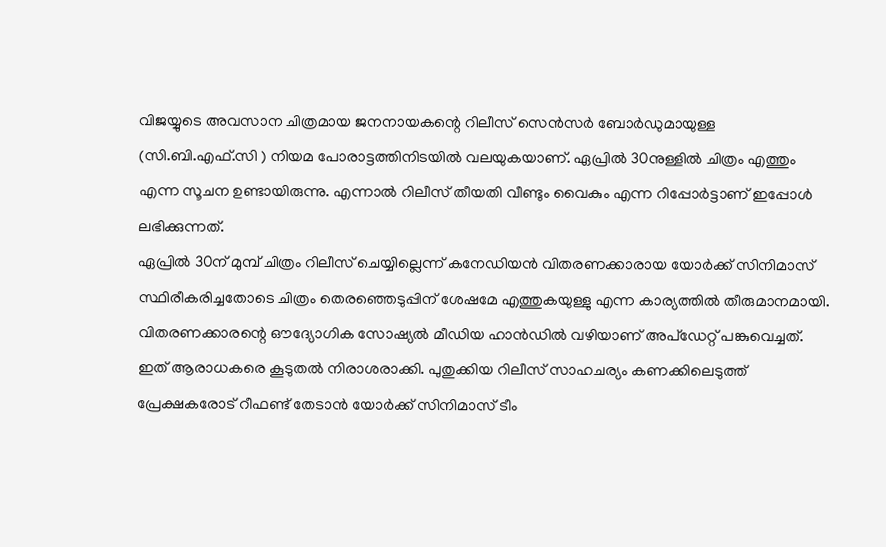വിജയ്യുടെ അവസാന ചിത്രമായ ജനനായകന്റെ റിലീസ് സെൻസർ ബോർഡുമായുള്ള (സി.ബി.എഫ്.സി ) നിയമ പോരാട്ടത്തിനിടയിൽ വലയുകയാണ്. ഏപ്രിൽ 30നുള്ളിൽ ചിത്രം എത്തും എന്ന സൂചന ഉണ്ടായിരുന്നു. എന്നാൽ റിലീസ് തീയതി വീണ്ടും വൈകും എന്ന റിപ്പോർട്ടാണ് ഇപ്പോൾ ലഭിക്കുന്നത്.
ഏപ്രിൽ 30ന് മുമ്പ് ചിത്രം റിലീസ് ചെയ്യില്ലെന്ന് കനേഡിയൻ വിതരണക്കാരായ യോർക്ക് സിനിമാസ് സ്ഥിരീകരിച്ചതോടെ ചിത്രം തെരഞ്ഞെടുപ്പിന് ശേഷമേ എത്തുകയുള്ളു എന്ന കാര്യത്തിൽ തീരുമാനമായി. വിതരണക്കാരന്റെ ഔദ്യോഗിക സോഷ്യൽ മീഡിയ ഹാൻഡിൽ വഴിയാണ് അപ്ഡേറ്റ് പങ്കുവെച്ചത്. ഇത് ആരാധകരെ കൂടുതൽ നിരാശരാക്കി. പുതുക്കിയ റിലീസ് സാഹചര്യം കണക്കിലെടുത്ത് പ്രേക്ഷകരോട് റീഫണ്ട് തേടാൻ യോർക്ക് സിനിമാസ് ടീം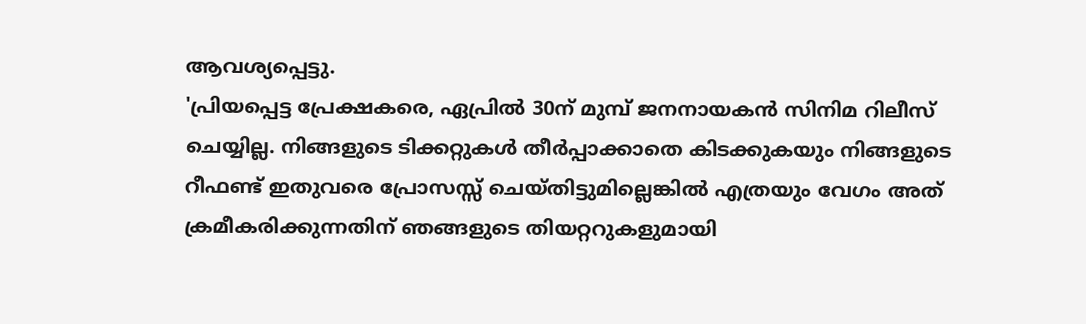ആവശ്യപ്പെട്ടു.
'പ്രിയപ്പെട്ട പ്രേക്ഷകരെ, ഏപ്രിൽ 30ന് മുമ്പ് ജനനായകൻ സിനിമ റിലീസ് ചെയ്യില്ല. നിങ്ങളുടെ ടിക്കറ്റുകൾ തീർപ്പാക്കാതെ കിടക്കുകയും നിങ്ങളുടെ റീഫണ്ട് ഇതുവരെ പ്രോസസ്സ് ചെയ്തിട്ടുമില്ലെങ്കിൽ എത്രയും വേഗം അത് ക്രമീകരിക്കുന്നതിന് ഞങ്ങളുടെ തിയറ്ററുകളുമായി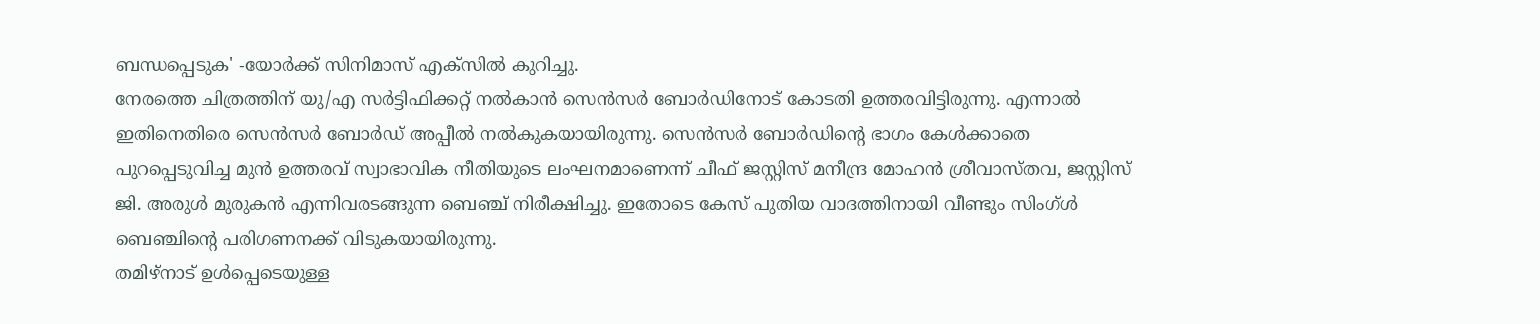ബന്ധപ്പെടുക' -യോർക്ക് സിനിമാസ് എക്സിൽ കുറിച്ചു.
നേരത്തെ ചിത്രത്തിന് യു/എ സർട്ടിഫിക്കറ്റ് നൽകാൻ സെൻസർ ബോർഡിനോട് കോടതി ഉത്തരവിട്ടിരുന്നു. എന്നാൽ ഇതിനെതിരെ സെൻസർ ബോർഡ് അപ്പീൽ നൽകുകയായിരുന്നു. സെൻസർ ബോർഡിന്റെ ഭാഗം കേൾക്കാതെ പുറപ്പെടുവിച്ച മുൻ ഉത്തരവ് സ്വാഭാവിക നീതിയുടെ ലംഘനമാണെന്ന് ചീഫ് ജസ്റ്റിസ് മനീന്ദ്ര മോഹൻ ശ്രീവാസ്തവ, ജസ്റ്റിസ് ജി. അരുൾ മുരുകൻ എന്നിവരടങ്ങുന്ന ബെഞ്ച് നിരീക്ഷിച്ചു. ഇതോടെ കേസ് പുതിയ വാദത്തിനായി വീണ്ടും സിംഗ്ൾ ബെഞ്ചിന്റെ പരിഗണനക്ക് വിടുകയായിരുന്നു.
തമിഴ്നാട് ഉൾപ്പെടെയുള്ള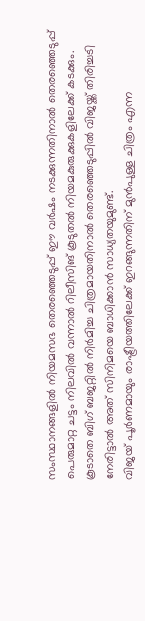സംസ്ഥാനങ്ങളിൽ നിയമസഭ തെരഞ്ഞെടുപ്പ് ഈ വർഷം നടക്കുന്നതിനാൽ തെരഞ്ഞെടുപ്പ് പെരുമാറ്റ ചട്ടം നിലവിൽ വന്നാൽ റിലീസിങ് കൂടുതൽ നിയമകുരുക്കുകളിലേക്ക് കടക്കും. കൂടാതെ ബിഗ് ബജറ്റിൽ നിർമിച്ച ചിത്രമായതിനാൽ തെരഞ്ഞെടുപ്പിൽ വിജയ്ക്ക് തിരിച്ചടി നേരിട്ടാൽ അത് സിനിമയെ ബാധിക്കാൻ സാധ്യതയുമുണ്ട്.
വിജയ് പൂർണമായും രാഷ്ട്രീയത്തിലേക്ക് ഇറങ്ങുന്നതിന് മുൻപുള്ള ചിത്രം എന്ന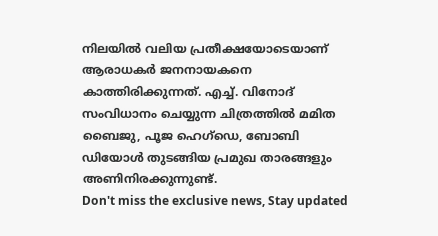നിലയിൽ വലിയ പ്രതീക്ഷയോടെയാണ് ആരാധകർ ജനനായകനെ കാത്തിരിക്കുന്നത്. എച്ച്. വിനോദ് സംവിധാനം ചെയ്യുന്ന ചിത്രത്തിൽ മമിത ബൈജു, പൂജ ഹെഗ്ഡെ, ബോബി ഡിയോൾ തുടങ്ങിയ പ്രമുഖ താരങ്ങളും അണിനിരക്കുന്നുണ്ട്.
Don't miss the exclusive news, Stay updated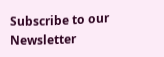Subscribe to our Newsletter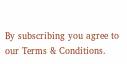By subscribing you agree to our Terms & Conditions.